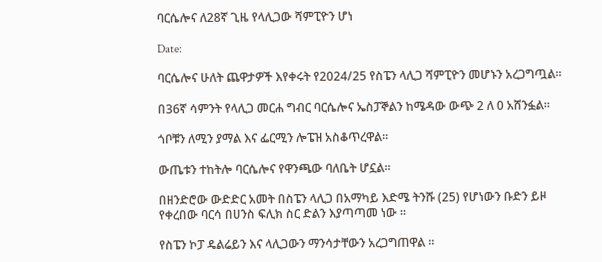ባርሴሎና ለ28ኛ ጊዜ የላሊጋው ሻምፒዮን ሆነ

Date:

ባርሴሎና ሁለት ጨዋታዎች እየቀሩት የ2024/25 የስፔን ላሊጋ ሻምፒዮን መሆኑን አረጋግጧል።

በ36ኛ ሳምንት የላሊጋ መርሐ ግብር ባርሴሎና ኤስፓኞልን ከሜዳው ውጭ 2 ለ 0 አሸንፏል።

ጎቦቹን ለሚን ያማል እና ፌርሚን ሎፔዝ አስቆጥረዋል።

ውጤቱን ተከትሎ ባርሴሎና የዋንጫው ባለቤት ሆኗል።

በዘንድሮው ውድድር አመት በስፔን ላሊጋ በአማካይ እድሜ ትንሹ (25) የሆነውን ቡድን ይዞ የቀረበው ባርሳ በሀንስ ፍሊክ ስር ድልን እያጣጣመ ነው ።

የስፔን ኮፓ ዴልሬይን እና ላሊጋውን ማንሳታቸውን አረጋግጠዋል ።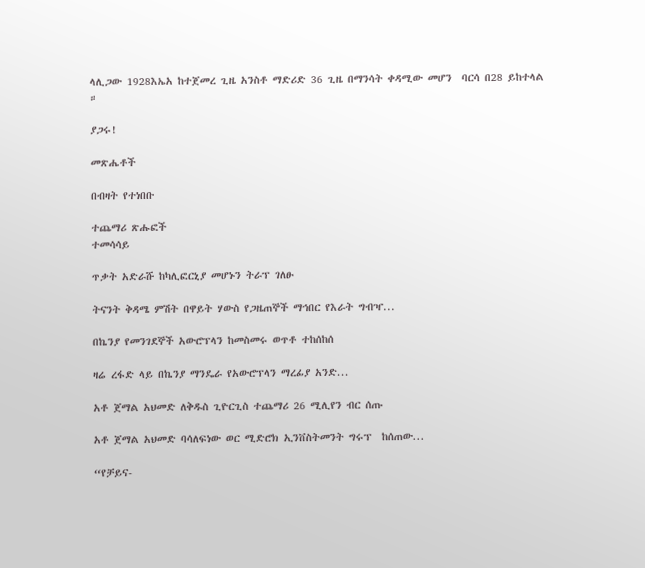ላሊጋው 1928እኤአ ከተጀመረ ጊዜ አንስቶ ማድሪድ 36 ጊዜ በማንሳት ቀዳሚው መሆን  ባርሳ በ28 ይከተላል ።

ያጋሩ!

መጽሔቶች

በብዛት የተነበቡ

ተጨማሪ ጽሑፎች
ተመሳሳይ

ጥቃት አድራሹ ከካሊፎርኒያ መሆኑን ትራፕ ገለፁ

ትናንት ቅዳሜ ምሽት በዋይት ሃውስ የጋዜጠኞች ማኅበር የእራት ግብዣ...

በኬንያ የመንገደኞች አውሮፕላን ከመስመሩ ወጥቶ ተከሰከሰ

ዛሬ ረፋድ ላይ በኬንያ ማንዴራ የአውሮፕላን ማረፊያ አንድ...

አቶ ጀማል አህመድ ለቅዱስ ጊዮርጊስ ተጨማሪ 26 ሚሊየን ብር ሰጡ

አቶ ጀማል አህመድ ባሳለፍነው ወር ሚድሮክ ኢንቨስትመንት ግሩፕ  ከሰጠው...

“የቻይና-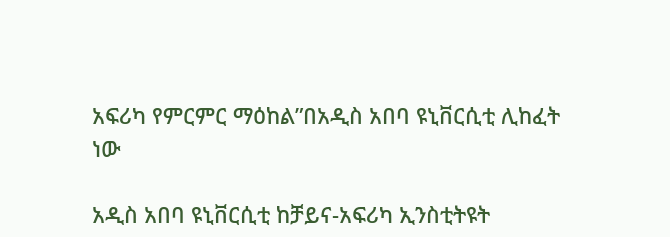አፍሪካ የምርምር ማዕከል”በአዲስ አበባ ዩኒቨርሲቲ ሊከፈት ነው

አዲስ አበባ ዩኒቨርሲቲ ከቻይና-አፍሪካ ኢንስቲትዩት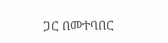ጋር በመተባበር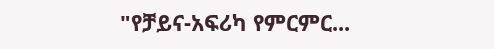"የቻይና-አፍሪካ የምርምር...